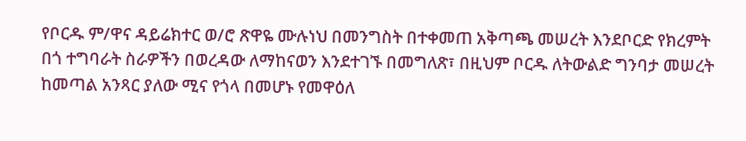የቦርዱ ም/ዋና ዳይሬክተር ወ/ሮ ጽዋዬ ሙሉነህ በመንግስት በተቀመጠ አቅጣጫ መሠረት እንደቦርድ የክረምት በጎ ተግባራት ስራዎችን በወረዳው ለማከናወን እንደተገኙ በመግለጽ፣ በዚህም ቦርዱ ለትውልድ ግንባታ መሠረት ከመጣል አንጻር ያለው ሚና የጎላ በመሆኑ የመዋዕለ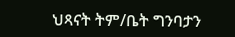ህጻናት ትም/ቤት ግንባታን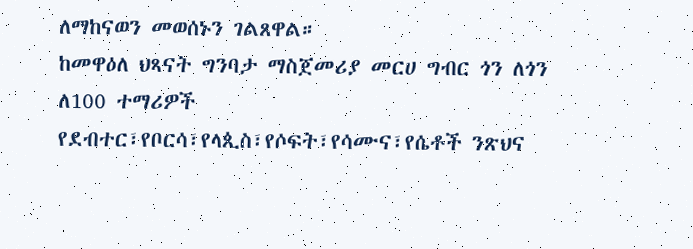ለማከናወን መወሰኑን ገልጸዋል።
ከመዋዕለ ህጻናት ግንባታ ማስጀመሪያ መርሀ ግብር ጎን ለጎን ለ100 ተማሪዎች የደብተር፣የቦርሳ፣የላጲስ፣የሶፍት፣የሳሙና፣የሴቶች ንጽህና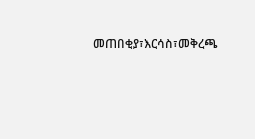መጠበቂያ፣እርሳስ፣መቅረጫ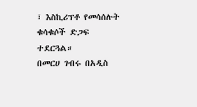፣ እስኪሪፕቶ የመሳሰሉት ቁሳቁሶች ድጋፍ ተደርጓል።
በመርሀ ገብሩ በአዲስ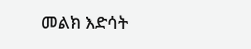መልክ እድሳት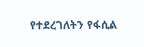የተደረገለትን የፋሲል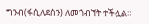ግንብ(ፋሲለደስን) ለመጎብኘት ተችሏል።